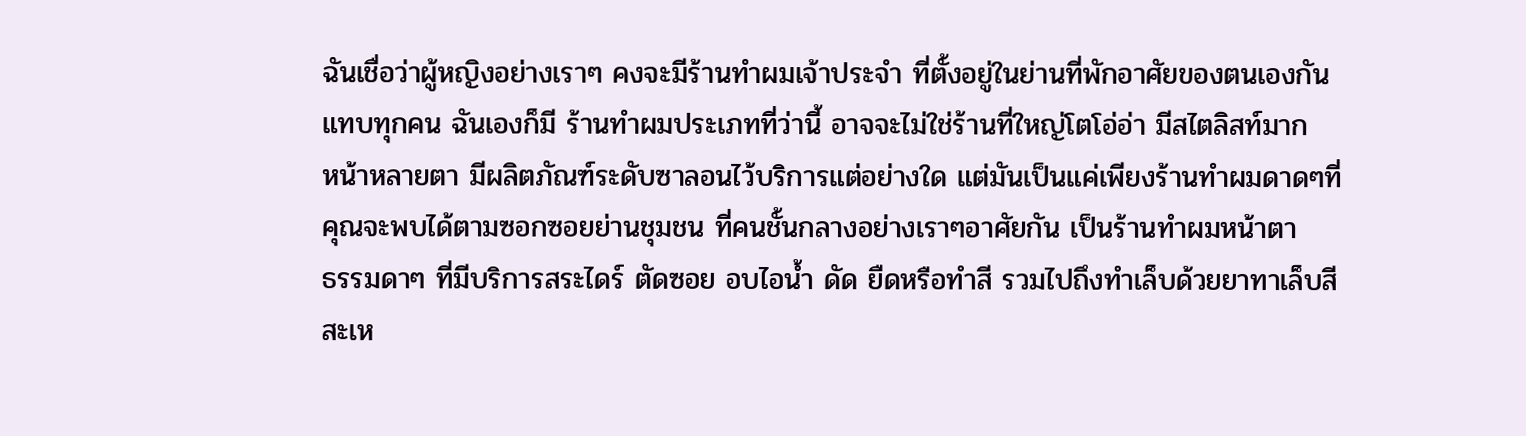ฉันเชื่อว่าผู้หญิงอย่างเราๆ คงจะมีร้านทำผมเจ้าประจำ ที่ตั้งอยู่ในย่านที่พักอาศัยของตนเองกัน
แทบทุกคน ฉันเองก็มี ร้านทำผมประเภทที่ว่านี้ อาจจะไม่ใช่ร้านที่ใหญ่โตโอ่อ่า มีสไตลิสท์มาก
หน้าหลายตา มีผลิตภัณฑ์ระดับซาลอนไว้บริการแต่อย่างใด แต่มันเป็นแค่เพียงร้านทำผมดาดๆที่
คุณจะพบได้ตามซอกซอยย่านชุมชน ที่คนชั้นกลางอย่างเราๆอาศัยกัน เป็นร้านทำผมหน้าตา
ธรรมดาๆ ที่มีบริการสระไดร์ ตัดซอย อบไอน้ำ ดัด ยืดหรือทำสี รวมไปถึงทำเล็บด้วยยาทาเล็บสี
สะเห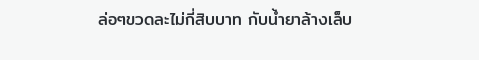ล่อๆขวดละไม่กี่สิบบาท กับน้ำยาล้างเล็บ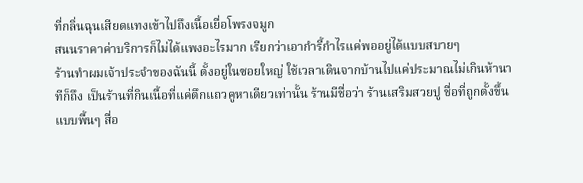ที่กลิ่นฉุนเสียดแทงเข้าไปถึงเนื้อเยื่อโพรงจมูก
สนนราคาค่าบริการก็ไม่ได้แพงอะไรมาก เรียกว่าเอากำรี้กำไรแค่พออยู่ได้แบบสบายๆ
ร้านทำผมเจ้าประจำของฉันนี้ ตั้งอยู่ในซอยใหญ่ ใช้เวลาเดินจากบ้านไปแค่ประมาณไม่เกินห้านา
ทีก็ถึง เป็นร้านที่กินเนื้อที่แค่ตึกแถวคูหาเดียวเท่านั้น ร้านมีชื่อว่า ร้านเสริมสวยปู ชื่อที่ถูกตั้งขึ้น
แบบพื้นๆ สื่อ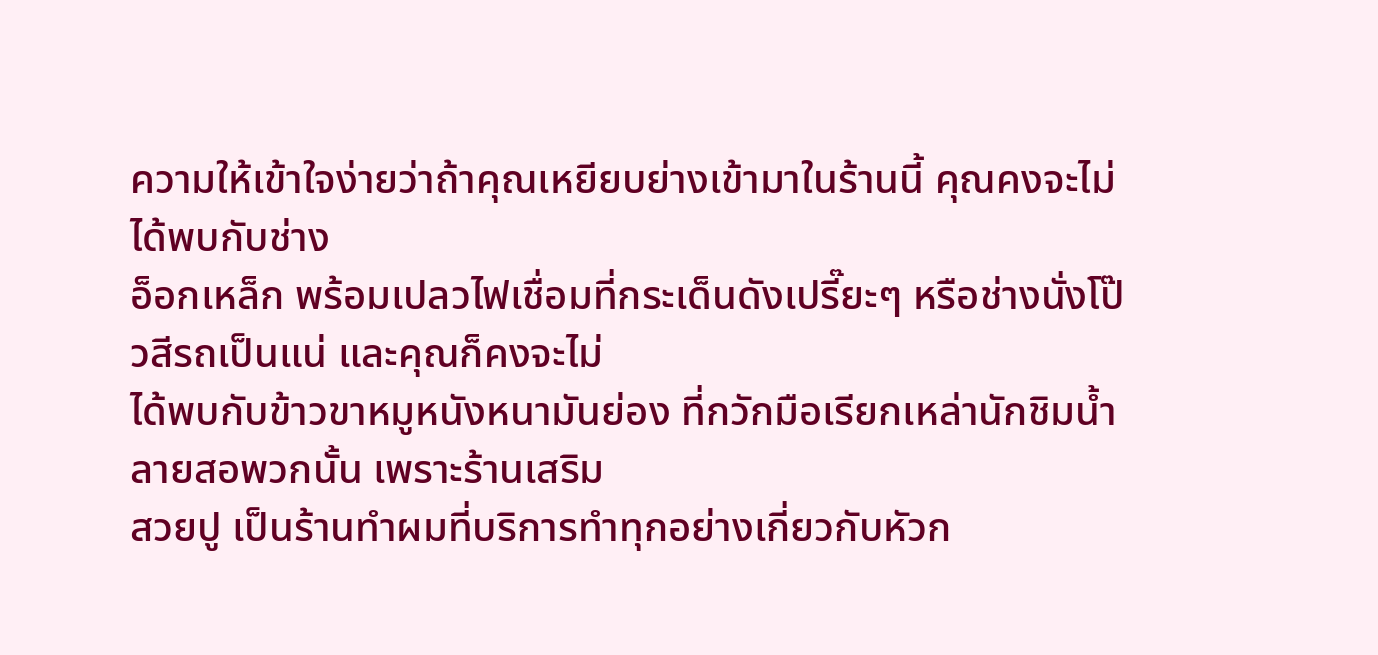ความให้เข้าใจง่ายว่าถ้าคุณเหยียบย่างเข้ามาในร้านนี้ คุณคงจะไม่ได้พบกับช่าง
อ็อกเหล็ก พร้อมเปลวไฟเชื่อมที่กระเด็นดังเปรี๊ยะๆ หรือช่างนั่งโป๊วสีรถเป็นแน่ และคุณก็คงจะไม่
ได้พบกับข้าวขาหมูหนังหนามันย่อง ที่กวักมือเรียกเหล่านักชิมน้ำลายสอพวกนั้น เพราะร้านเสริม
สวยปู เป็นร้านทำผมที่บริการทำทุกอย่างเกี่ยวกับหัวก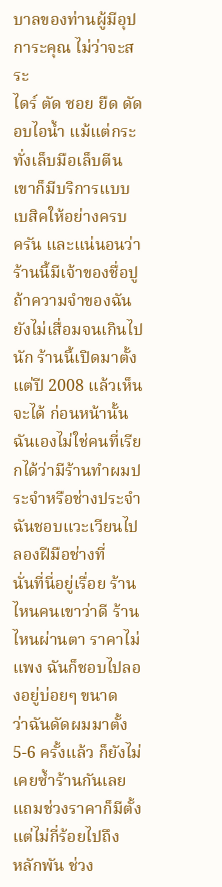บาลของท่านผู้มีอุปการะคุณ ไม่ว่าจะสระ
ไดร์ ตัด ซอย ยืด ดัด อบไอน้ำ แม้แต่กระทั่งเล็บมือเล็บตีนเขาก็มีบริการแบบเบสิคให้อย่างครบ
ครัน และแน่นอนว่าร้านนี้มีเจ้าของชื่อปู
ถ้าความจำของฉันยังไม่เสื่อมจนเกินไปนัก ร้านนี้เปิดมาตั้งแต่ปี 2008 แล้วเห็นจะได้ ก่อนหน้านั้น
ฉันเองไม่ใช่คนที่เรียกได้ว่ามีร้านทำผมประจำหรือช่างประจำ ฉันชอบแวะเวียนไปลองฝีมือช่างที่
นั่นที่นี่อยู่เรื่อย ร้านไหนคนเขาว่าดี ร้านไหนผ่านตา ราคาไม่แพง ฉันก็ชอบไปลองอยู่บ่อยๆ ขนาด
ว่าฉันดัดผมมาตั้ง 5-6 ครั้งแล้ว ก็ยังไม่เคยซ้ำร้านกันเลย แถมช่วงราคาก็มีตั้งแต่ไม่กี่ร้อยไปถึง
หลักพัน ช่วง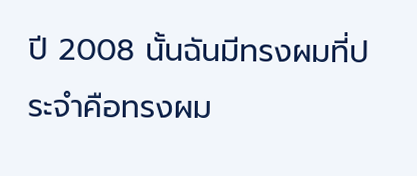ปี 2008 นั้นฉันมีทรงผมที่ประจำคือทรงผม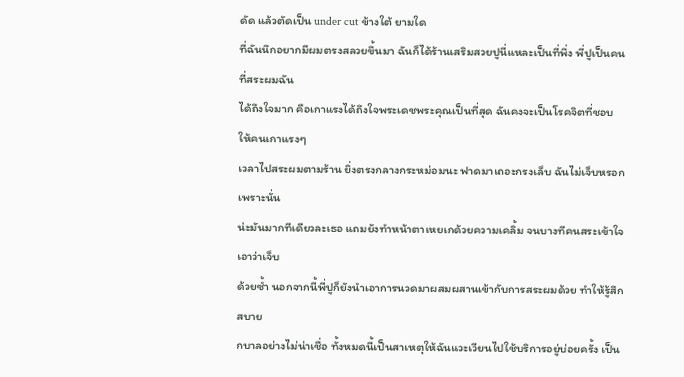ดัด แล้วตัดเป็น under cut ข้างใต้ ยามใด
ที่ฉันนึกอยากมีผมตรงสลวยขึ้นมา ฉันก็ได้ร้านเสริมสวยปูนี่แหละเป็นที่พึ่ง พี่ปูเป็นคนที่สระผมฉัน
ได้ถึงใจมาก คือเกาแรงได้ถึงใจพระเดชพระคุณเป็นที่สุด ฉันคงจะเป็นโรคจิตที่ชอบให้คนเกาแรงๆ
เวลาไปสระผมตามร้าน ยิ่งตรงกลางกระหม่อมนะ ฟาดมาเถอะกรงเล็บ ฉันไม่เจ็บหรอก เพราะนั่น
น่ะมันมากทีเดียวละเธอ แถมยังทำหน้าตาเหยเกด้วยความเคลิ้ม จนบางทีคนสระเข้าใจเอาว่าเจ็บ
ด้วยซ้ำ นอกจากนี้พี่ปูก็ยังนำเอาการนวดมาผสมผสานเข้ากับการสระผมด้วย ทำให้รู้สึกสบาย
กบาลอย่างไม่น่าเชื่อ ทั้งหมดนี้เป็นสาเหตุให้ฉันแวะเวียนไปใช้บริการอยู่บ่อยครั้ง เป็น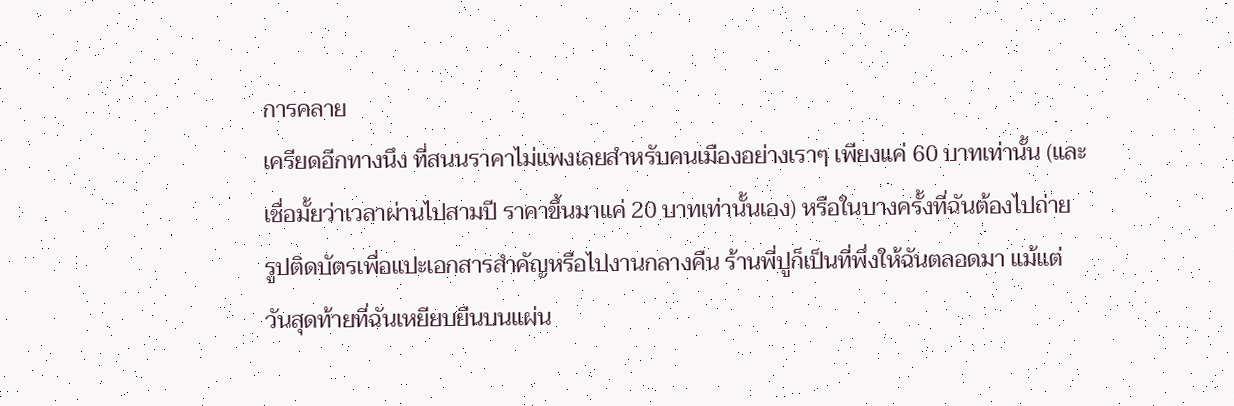การคลาย
เครียดอีกทางนึง ที่สนนราคาไม่แพงเลยสำหรับคนเมืองอย่างเราๆ เพียงแค่ 60 บาทเท่านั้น (และ
เชื่อมั้ยว่าเวลาผ่านไปสามปี ราคาขึ้นมาแค่ 20 บาทเท่านั้นเอง) หรือในบางครั้งที่ฉันต้องไปถ่าย
รูปติดบัตรเพื่อแปะเอกสารสำคัญหรือไปงานกลางคืน ร้านพี่ปูก็เป็นที่พึ่งให้ฉันตลอดมา แม้แต่
วันสุดท้ายที่ฉันเหยียบยืนบนแผ่น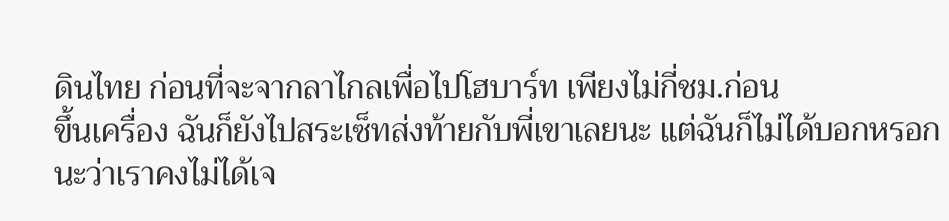ดินไทย ก่อนที่จะจากลาไกลเพื่อไปโฮบาร์ท เพียงไม่กี่ชม.ก่อน
ขึ้นเครื่อง ฉันก็ยังไปสระเซ็ทส่งท้ายกับพี่เขาเลยนะ แต่ฉันก็ไม่ได้บอกหรอกนะว่าเราคงไม่ได้เจ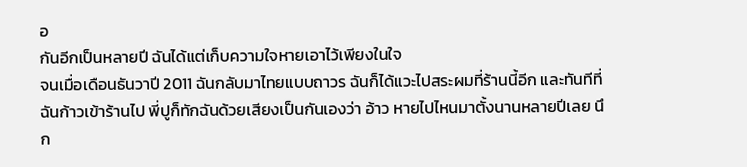อ
กันอีกเป็นหลายปี ฉันได้แต่เก็บความใจหายเอาไว้เพียงในใจ
จนเมื่อเดือนธันวาปี 2011 ฉันกลับมาไทยแบบถาวร ฉันก็ได้แวะไปสระผมที่ร้านนี้อีก และทันทีที่
ฉันก้าวเข้าร้านไป พี่ปูก็ทักฉันด้วยเสียงเป็นกันเองว่า อ้าว หายไปไหนมาตั้งนานหลายปีเลย นึก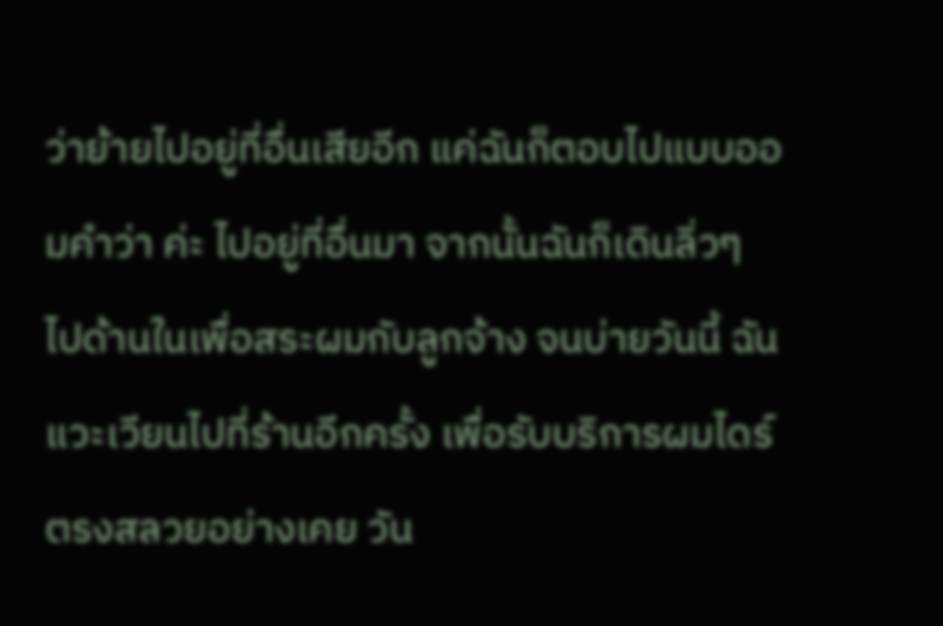ว่าย้ายไปอยู่ที่อื่นเสียอีก แค่ฉันก็ตอบไปแบบออมคำว่า ค่ะ ไปอยู่ที่อื่นมา จากนั้นฉันก็เดินลิ่วๆ
ไปด้านในเพื่อสระผมกับลูกจ้าง จนบ่ายวันนี้ ฉันแวะเวียนไปที่ร้านอีกครั้ง เพื่อรับบริการผมไดร์
ตรงสลวยอย่างเคย วัน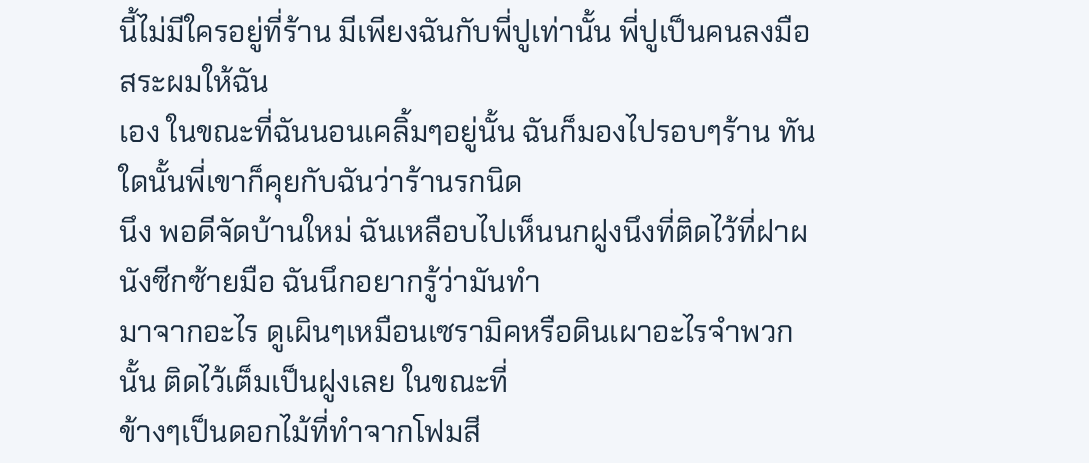นี้ไม่มีใครอยู่ที่ร้าน มีเพียงฉันกับพี่ปูเท่านั้น พี่ปูเป็นคนลงมือสระผมให้ฉัน
เอง ในขณะที่ฉันนอนเคลิ้มๆอยู่นั้น ฉันก็มองไปรอบๆร้าน ทันใดนั้นพี่เขาก็คุยกับฉันว่าร้านรกนิด
นึง พอดีจัดบ้านใหม่ ฉันเหลือบไปเห็นนกฝูงนึงที่ติดไว้ที่ฝาผนังซีกซ้ายมือ ฉันนึกอยากรู้ว่ามันทำ
มาจากอะไร ดูเผินๆเหมือนเซรามิคหรือดินเผาอะไรจำพวกนั้น ติดไว้เต็มเป็นฝูงเลย ในขณะที่
ข้างๆเป็นดอกไม้ที่ทำจากโฟมสี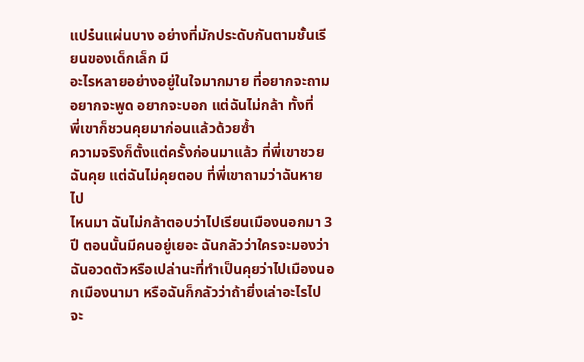แปร๋นแผ่นบาง อย่างที่มักประดับกันตามชั้นเรียนของเด็กเล็ก มี
อะไรหลายอย่างอยู่ในใจมากมาย ที่อยากจะถาม อยากจะพูด อยากจะบอก แต่ฉันไม่กล้า ทั้งที่
พี่เขาก็ชวนคุยมาก่อนแล้วด้วยซ้ำ
ความจริงก็ตั้งแต่ครั้งก่อนมาแล้ว ที่พี่เขาชวยฉันคุย แต่ฉันไม่คุยตอบ ที่พี่เขาถามว่าฉันหายไป
ไหนมา ฉันไม่กล้าตอบว่าไปเรียนเมืองนอกมา 3 ปี ตอนนั้นมีคนอยู่เยอะ ฉันกลัวว่าใครจะมองว่า
ฉันอวดตัวหรือเปล่านะที่ทำเป็นคุยว่าไปเมืองนอกเมืองนามา หรือฉันก็กลัวว่าถ้ายิ่งเล่าอะไรไป
จะ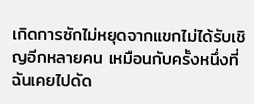เกิดการซักไม่หยุดจากแขกไม่ได้รับเชิญอีกหลายคน เหมือนกับครั้งหนึ่งที่ฉันเคยไปดัด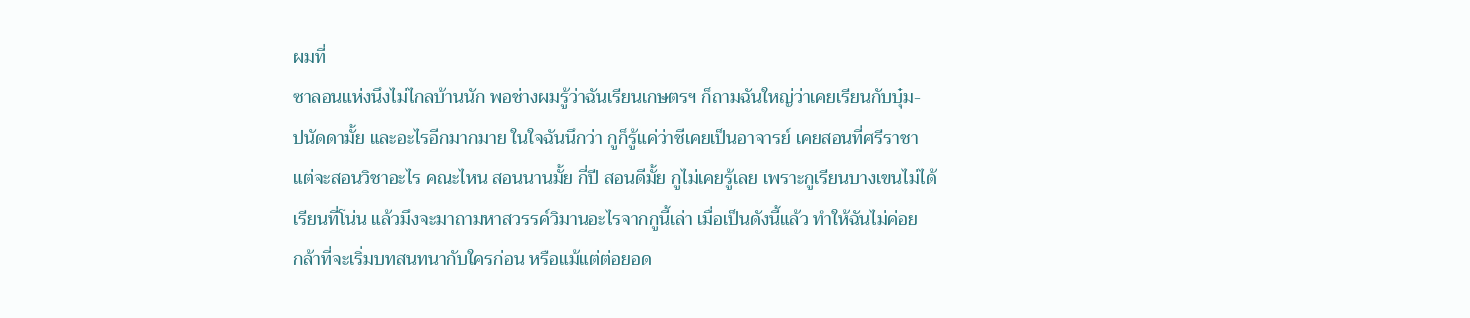ผมที่
ซาลอนแห่งนึงไม่ไกลบ้านนัก พอช่างผมรู้ว่าฉันเรียนเกษตรฯ ก็ถามฉันใหญ่ว่าเคยเรียนกับบุ๋ม-
ปนัดดามั้ย และอะไรอีกมากมาย ในใจฉันนึกว่า กูก็รู้แค่ว่าชีเคยเป็นอาจารย์ เคยสอนที่ศรีราชา
แต่จะสอนวิชาอะไร คณะไหน สอนนานมั้ย กี่ปี สอนดีมั้ย กูไม่เคยรู้เลย เพราะกูเรียนบางเขนไม่ได้
เรียนที่โน่น แล้วมึงจะมาถามหาสวรรค์วิมานอะไรจากกูนี้เล่า เมื่อเป็นดังนี้แล้ว ทำให้ฉันไม่ค่อย
กล้าที่จะเริ่มบทสนทนากับใครก่อน หรือแม้แต่ต่อยอด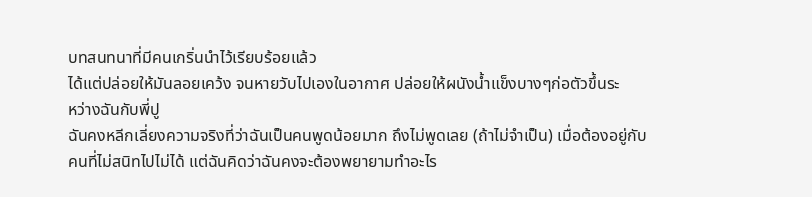บทสนทนาที่มีคนเกริ่นนำไว้เรียบร้อยแล้ว
ได้แต่ปล่อยให้มันลอยเคว้ง จนหายวับไปเองในอากาศ ปล่อยให้ผนังน้ำแข็งบางๆก่อตัวขึ้นระ
หว่างฉันกับพี่ปู
ฉันคงหลีกเลี่ยงความจริงที่ว่าฉันเป็นคนพูดน้อยมาก ถึงไม่พูดเลย (ถ้าไม่จำเป็น) เมื่อต้องอยู่กับ
คนที่ไม่สนิทไปไม่ได้ แต่ฉันคิดว่าฉันคงจะต้องพยายามทำอะไร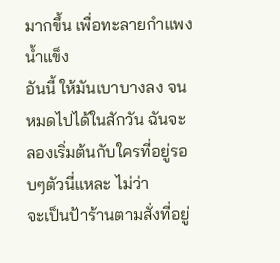มากขึ้น เพื่อทะลายกำแพงน้ำแข็ง
อันนี้ ให้มันเบาบางลง จนหมดไปได้ในสักวัน ฉันจะลองเริ่มต้นกับใครที่อยู่รอบๆตัวนี่แหละ ไม่ว่า
จะเป็นป้าร้านตามสั่งที่อยู่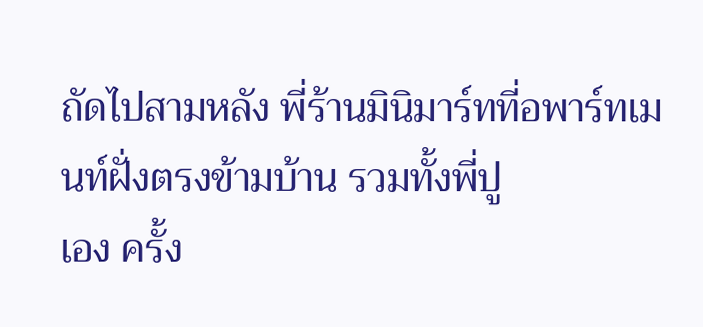ถัดไปสามหลัง พี่ร้านมินิมาร์ทที่อพาร์ทเมนท์ฝั่งตรงข้ามบ้าน รวมทั้งพี่ปู
เอง ครั้ง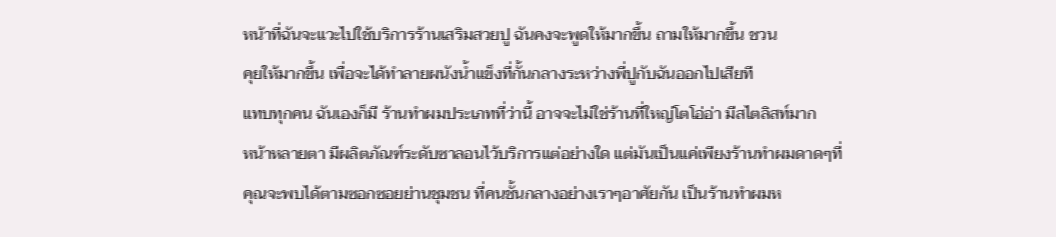หน้าที่ฉันจะแวะไปใช้บริการร้านเสริมสวยปู ฉันคงจะพูดให้มากขึ้น ถามให้มากขึ้น ชวน
คุยให้มากขึ้น เพื่อจะได้ทำลายผนังน้ำแข็งที่กั้นกลางระหว่างพี่ปูกับฉันออกไปเสียที
แทบทุกคน ฉันเองก็มี ร้านทำผมประเภทที่ว่านี้ อาจจะไม่ใช่ร้านที่ใหญ่โตโอ่อ่า มีสไตลิสท์มาก
หน้าหลายตา มีผลิตภัณฑ์ระดับซาลอนไว้บริการแต่อย่างใด แต่มันเป็นแค่เพียงร้านทำผมดาดๆที่
คุณจะพบได้ตามซอกซอยย่านชุมชน ที่คนชั้นกลางอย่างเราๆอาศัยกัน เป็นร้านทำผมห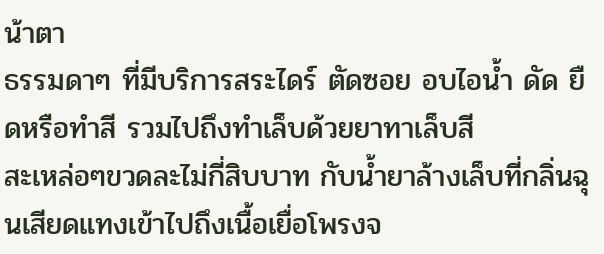น้าตา
ธรรมดาๆ ที่มีบริการสระไดร์ ตัดซอย อบไอน้ำ ดัด ยืดหรือทำสี รวมไปถึงทำเล็บด้วยยาทาเล็บสี
สะเหล่อๆขวดละไม่กี่สิบบาท กับน้ำยาล้างเล็บที่กลิ่นฉุนเสียดแทงเข้าไปถึงเนื้อเยื่อโพรงจ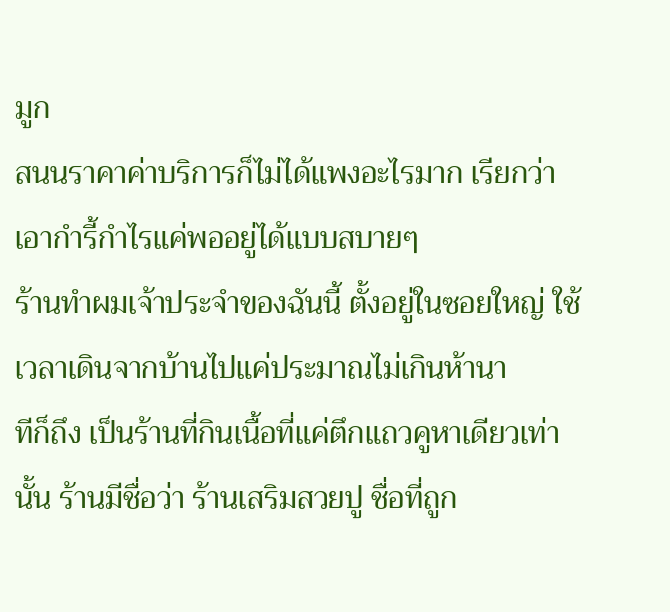มูก
สนนราคาค่าบริการก็ไม่ได้แพงอะไรมาก เรียกว่าเอากำรี้กำไรแค่พออยู่ได้แบบสบายๆ
ร้านทำผมเจ้าประจำของฉันนี้ ตั้งอยู่ในซอยใหญ่ ใช้เวลาเดินจากบ้านไปแค่ประมาณไม่เกินห้านา
ทีก็ถึง เป็นร้านที่กินเนื้อที่แค่ตึกแถวคูหาเดียวเท่านั้น ร้านมีชื่อว่า ร้านเสริมสวยปู ชื่อที่ถูก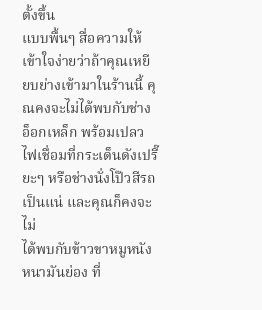ตั้งขึ้น
แบบพื้นๆ สื่อความให้เข้าใจง่ายว่าถ้าคุณเหยียบย่างเข้ามาในร้านนี้ คุณคงจะไม่ได้พบกับช่าง
อ็อกเหล็ก พร้อมเปลวไฟเชื่อมที่กระเด็นดังเปรี๊ยะๆ หรือช่างนั่งโป๊วสีรถเป็นแน่ และคุณก็คงจะไม่
ได้พบกับข้าวขาหมูหนังหนามันย่อง ที่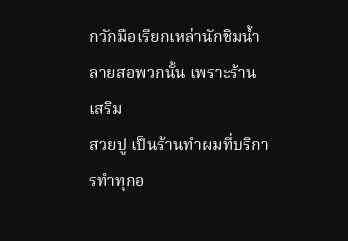กวักมือเรียกเหล่านักชิมน้ำลายสอพวกนั้น เพราะร้านเสริม
สวยปู เป็นร้านทำผมที่บริการทำทุกอ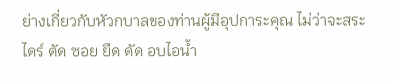ย่างเกี่ยวกับหัวกบาลของท่านผู้มีอุปการะคุณ ไม่ว่าจะสระ
ไดร์ ตัด ซอย ยืด ดัด อบไอน้ำ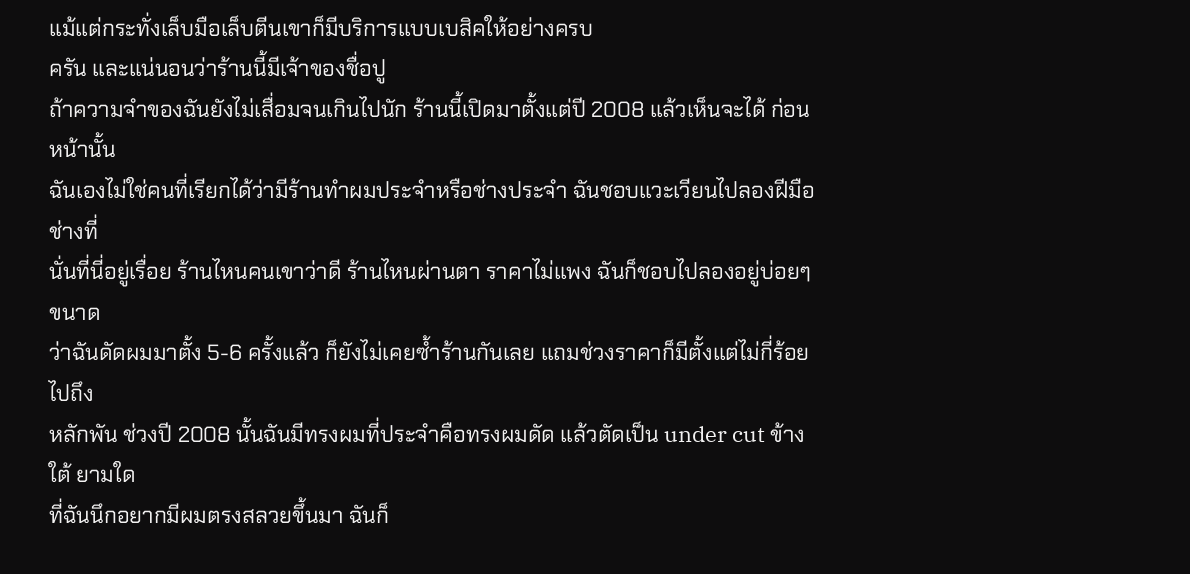แม้แต่กระทั่งเล็บมือเล็บตีนเขาก็มีบริการแบบเบสิคให้อย่างครบ
ครัน และแน่นอนว่าร้านนี้มีเจ้าของชื่อปู
ถ้าความจำของฉันยังไม่เสื่อมจนเกินไปนัก ร้านนี้เปิดมาตั้งแต่ปี 2008 แล้วเห็นจะได้ ก่อนหน้านั้น
ฉันเองไม่ใช่คนที่เรียกได้ว่ามีร้านทำผมประจำหรือช่างประจำ ฉันชอบแวะเวียนไปลองฝีมือช่างที่
นั่นที่นี่อยู่เรื่อย ร้านไหนคนเขาว่าดี ร้านไหนผ่านตา ราคาไม่แพง ฉันก็ชอบไปลองอยู่บ่อยๆ ขนาด
ว่าฉันดัดผมมาตั้ง 5-6 ครั้งแล้ว ก็ยังไม่เคยซ้ำร้านกันเลย แถมช่วงราคาก็มีตั้งแต่ไม่กี่ร้อยไปถึง
หลักพัน ช่วงปี 2008 นั้นฉันมีทรงผมที่ประจำคือทรงผมดัด แล้วตัดเป็น under cut ข้างใต้ ยามใด
ที่ฉันนึกอยากมีผมตรงสลวยขึ้นมา ฉันก็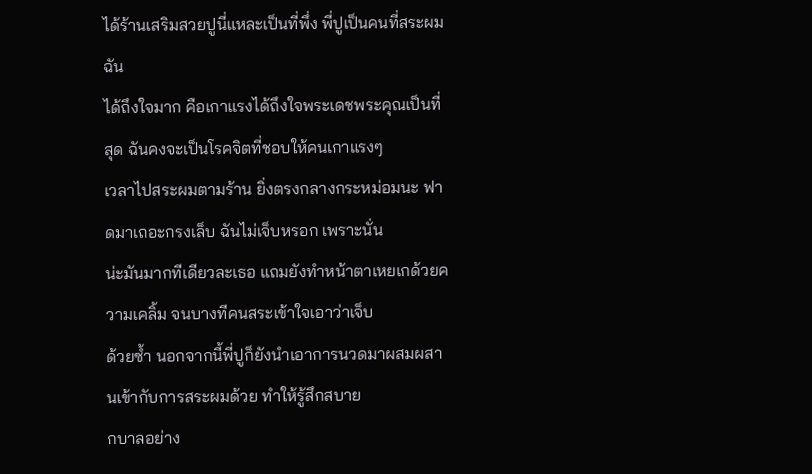ได้ร้านเสริมสวยปูนี่แหละเป็นที่พึ่ง พี่ปูเป็นคนที่สระผมฉัน
ได้ถึงใจมาก คือเกาแรงได้ถึงใจพระเดชพระคุณเป็นที่สุด ฉันคงจะเป็นโรคจิตที่ชอบให้คนเกาแรงๆ
เวลาไปสระผมตามร้าน ยิ่งตรงกลางกระหม่อมนะ ฟาดมาเถอะกรงเล็บ ฉันไม่เจ็บหรอก เพราะนั่น
น่ะมันมากทีเดียวละเธอ แถมยังทำหน้าตาเหยเกด้วยความเคลิ้ม จนบางทีคนสระเข้าใจเอาว่าเจ็บ
ด้วยซ้ำ นอกจากนี้พี่ปูก็ยังนำเอาการนวดมาผสมผสานเข้ากับการสระผมด้วย ทำให้รู้สึกสบาย
กบาลอย่าง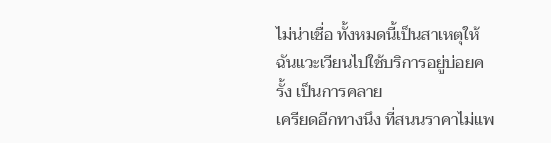ไม่น่าเชื่อ ทั้งหมดนี้เป็นสาเหตุให้ฉันแวะเวียนไปใช้บริการอยู่บ่อยครั้ง เป็นการคลาย
เครียดอีกทางนึง ที่สนนราคาไม่แพ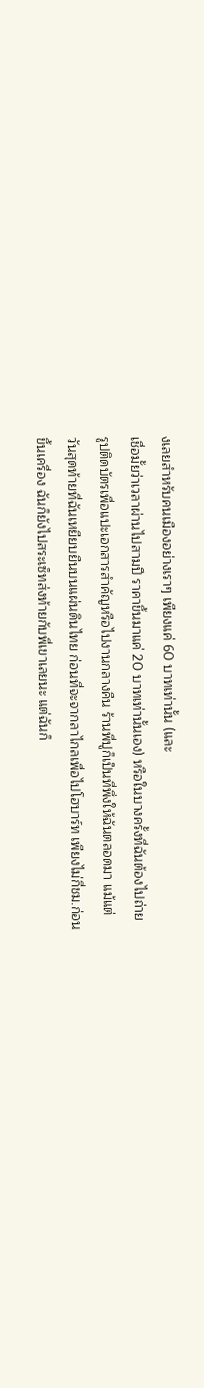งเลยสำหรับคนเมืองอย่างเราๆ เพียงแค่ 60 บาทเท่านั้น (และ
เชื่อมั้ยว่าเวลาผ่านไปสามปี ราคาขึ้นมาแค่ 20 บาทเท่านั้นเอง) หรือในบางครั้งที่ฉันต้องไปถ่าย
รูปติดบัตรเพื่อแปะเอกสารสำคัญหรือไปงานกลางคืน ร้านพี่ปูก็เป็นที่พึ่งให้ฉันตลอดมา แม้แต่
วันสุดท้ายที่ฉันเหยียบยืนบนแผ่นดินไทย ก่อนที่จะจากลาไกลเพื่อไปโฮบาร์ท เพียงไม่กี่ชม.ก่อน
ขึ้นเครื่อง ฉันก็ยังไปสระเซ็ทส่งท้ายกับพี่เขาเลยนะ แต่ฉันก็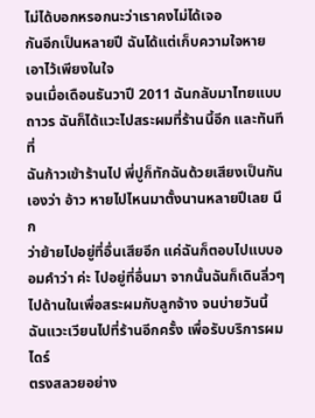ไม่ได้บอกหรอกนะว่าเราคงไม่ได้เจอ
กันอีกเป็นหลายปี ฉันได้แต่เก็บความใจหายเอาไว้เพียงในใจ
จนเมื่อเดือนธันวาปี 2011 ฉันกลับมาไทยแบบถาวร ฉันก็ได้แวะไปสระผมที่ร้านนี้อีก และทันทีที่
ฉันก้าวเข้าร้านไป พี่ปูก็ทักฉันด้วยเสียงเป็นกันเองว่า อ้าว หายไปไหนมาตั้งนานหลายปีเลย นึก
ว่าย้ายไปอยู่ที่อื่นเสียอีก แค่ฉันก็ตอบไปแบบออมคำว่า ค่ะ ไปอยู่ที่อื่นมา จากนั้นฉันก็เดินลิ่วๆ
ไปด้านในเพื่อสระผมกับลูกจ้าง จนบ่ายวันนี้ ฉันแวะเวียนไปที่ร้านอีกครั้ง เพื่อรับบริการผมไดร์
ตรงสลวยอย่าง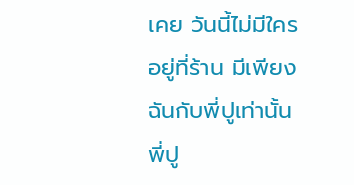เคย วันนี้ไม่มีใครอยู่ที่ร้าน มีเพียงฉันกับพี่ปูเท่านั้น พี่ปู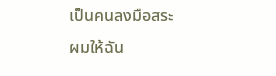เป็นคนลงมือสระผมให้ฉัน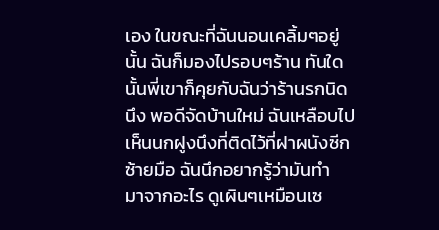เอง ในขณะที่ฉันนอนเคลิ้มๆอยู่นั้น ฉันก็มองไปรอบๆร้าน ทันใดนั้นพี่เขาก็คุยกับฉันว่าร้านรกนิด
นึง พอดีจัดบ้านใหม่ ฉันเหลือบไปเห็นนกฝูงนึงที่ติดไว้ที่ฝาผนังซีกซ้ายมือ ฉันนึกอยากรู้ว่ามันทำ
มาจากอะไร ดูเผินๆเหมือนเซ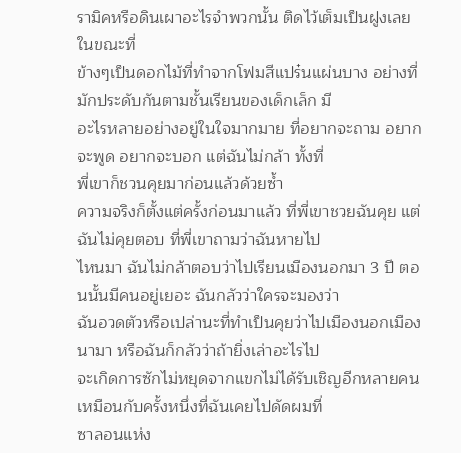รามิคหรือดินเผาอะไรจำพวกนั้น ติดไว้เต็มเป็นฝูงเลย ในขณะที่
ข้างๆเป็นดอกไม้ที่ทำจากโฟมสีแปร๋นแผ่นบาง อย่างที่มักประดับกันตามชั้นเรียนของเด็กเล็ก มี
อะไรหลายอย่างอยู่ในใจมากมาย ที่อยากจะถาม อยากจะพูด อยากจะบอก แต่ฉันไม่กล้า ทั้งที่
พี่เขาก็ชวนคุยมาก่อนแล้วด้วยซ้ำ
ความจริงก็ตั้งแต่ครั้งก่อนมาแล้ว ที่พี่เขาชวยฉันคุย แต่ฉันไม่คุยตอบ ที่พี่เขาถามว่าฉันหายไป
ไหนมา ฉันไม่กล้าตอบว่าไปเรียนเมืองนอกมา 3 ปี ตอนนั้นมีคนอยู่เยอะ ฉันกลัวว่าใครจะมองว่า
ฉันอวดตัวหรือเปล่านะที่ทำเป็นคุยว่าไปเมืองนอกเมืองนามา หรือฉันก็กลัวว่าถ้ายิ่งเล่าอะไรไป
จะเกิดการซักไม่หยุดจากแขกไม่ได้รับเชิญอีกหลายคน เหมือนกับครั้งหนึ่งที่ฉันเคยไปดัดผมที่
ซาลอนแห่ง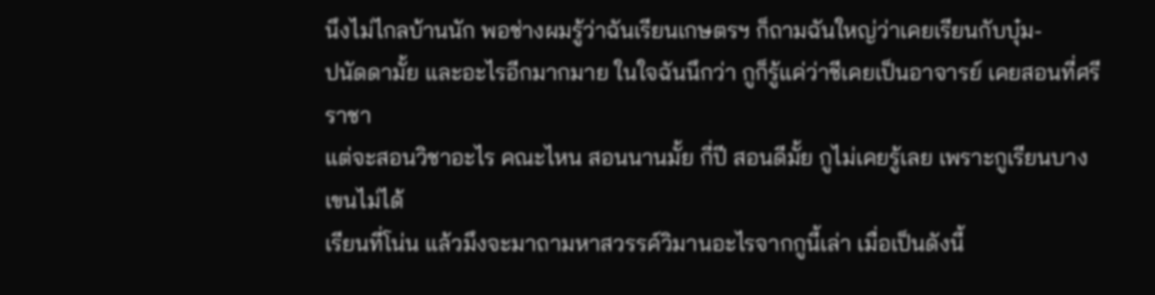นึงไม่ไกลบ้านนัก พอช่างผมรู้ว่าฉันเรียนเกษตรฯ ก็ถามฉันใหญ่ว่าเคยเรียนกับบุ๋ม-
ปนัดดามั้ย และอะไรอีกมากมาย ในใจฉันนึกว่า กูก็รู้แค่ว่าชีเคยเป็นอาจารย์ เคยสอนที่ศรีราชา
แต่จะสอนวิชาอะไร คณะไหน สอนนานมั้ย กี่ปี สอนดีมั้ย กูไม่เคยรู้เลย เพราะกูเรียนบางเขนไม่ได้
เรียนที่โน่น แล้วมึงจะมาถามหาสวรรค์วิมานอะไรจากกูนี้เล่า เมื่อเป็นดังนี้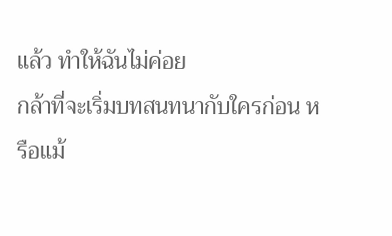แล้ว ทำให้ฉันไม่ค่อย
กล้าที่จะเริ่มบทสนทนากับใครก่อน หรือแม้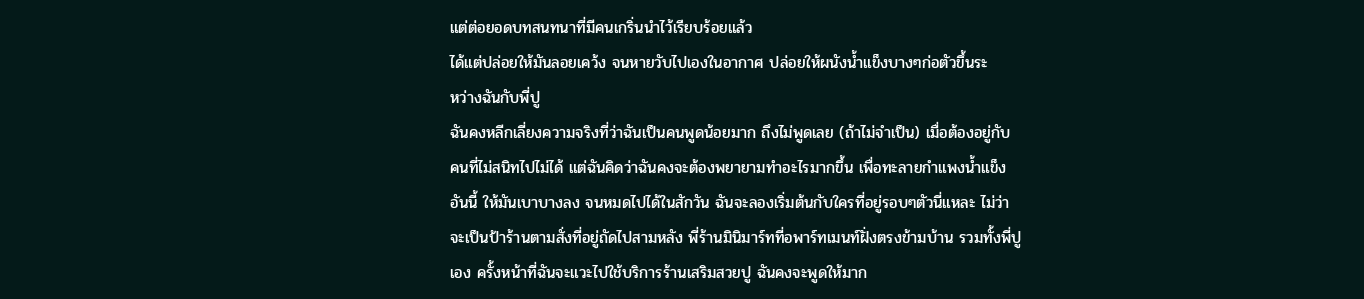แต่ต่อยอดบทสนทนาที่มีคนเกริ่นนำไว้เรียบร้อยแล้ว
ได้แต่ปล่อยให้มันลอยเคว้ง จนหายวับไปเองในอากาศ ปล่อยให้ผนังน้ำแข็งบางๆก่อตัวขึ้นระ
หว่างฉันกับพี่ปู
ฉันคงหลีกเลี่ยงความจริงที่ว่าฉันเป็นคนพูดน้อยมาก ถึงไม่พูดเลย (ถ้าไม่จำเป็น) เมื่อต้องอยู่กับ
คนที่ไม่สนิทไปไม่ได้ แต่ฉันคิดว่าฉันคงจะต้องพยายามทำอะไรมากขึ้น เพื่อทะลายกำแพงน้ำแข็ง
อันนี้ ให้มันเบาบางลง จนหมดไปได้ในสักวัน ฉันจะลองเริ่มต้นกับใครที่อยู่รอบๆตัวนี่แหละ ไม่ว่า
จะเป็นป้าร้านตามสั่งที่อยู่ถัดไปสามหลัง พี่ร้านมินิมาร์ทที่อพาร์ทเมนท์ฝั่งตรงข้ามบ้าน รวมทั้งพี่ปู
เอง ครั้งหน้าที่ฉันจะแวะไปใช้บริการร้านเสริมสวยปู ฉันคงจะพูดให้มาก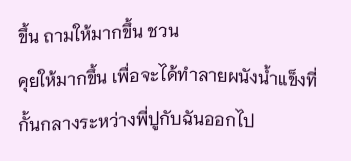ขึ้น ถามให้มากขึ้น ชวน
คุยให้มากขึ้น เพื่อจะได้ทำลายผนังน้ำแข็งที่กั้นกลางระหว่างพี่ปูกับฉันออกไป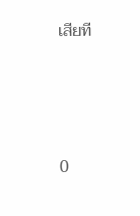เสียที




0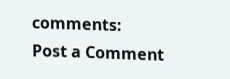comments:
Post a Comment